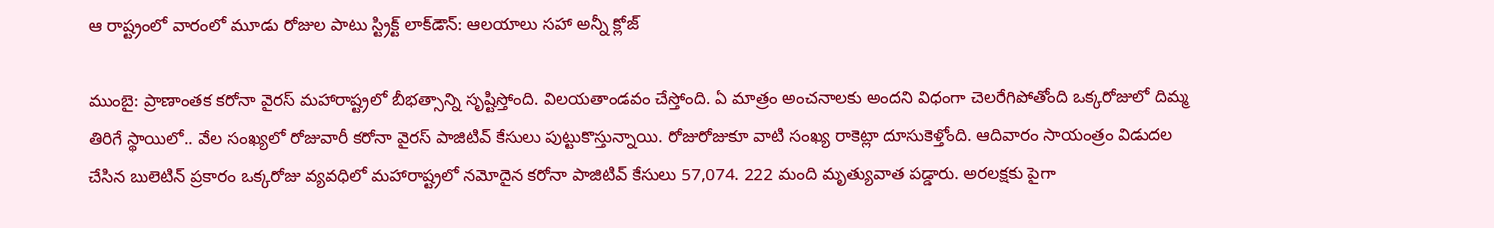ఆ రాష్ట్రంలో వారంలో మూడు రోజుల పాటు స్ట్రిక్ట్ లాక్‌డౌన్: ఆలయాలు సహా అన్నీ క్లోజ్

ముంబై: ప్రాణాంతక కరోనా వైరస్ మహారాష్ట్రలో బీభత్సాన్ని సృష్టిస్తోంది. విలయతాండవం చేస్తోంది. ఏ మాత్రం అంచనాలకు అందని విధంగా చెలరేగిపోతోంది ఒక్కరోజులో దిమ్మ తిరిగే స్థాయిలో.. వేల సంఖ్యలో రోజువారీ కరోనా వైరస్ పాజిటివ్ కేసులు పుట్టుకొస్తున్నాయి. రోజురోజుకూ వాటి సంఖ్య రాకెట్లా దూసుకెళ్తోంది. ఆదివారం సాయంత్రం విడుదల చేసిన బులెటిన్ ప్రకారం ఒక్కరోజు వ్యవధిలో మహారాష్ట్రలో నమోదైన కరోనా పాజిటివ్ కేసులు 57,074. 222 మంది మృత్యువాత పడ్డారు. అరలక్షకు పైగా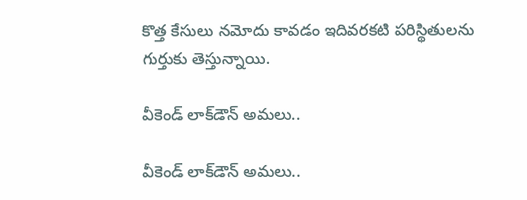కొత్త కేసులు నమోదు కావడం ఇదివరకటి పరిస్థితులను గుర్తుకు తెస్తున్నాయి.

వీకెండ్ లాక్‌డౌన్ అమలు..

వీకెండ్ లాక్‌డౌన్ అమలు..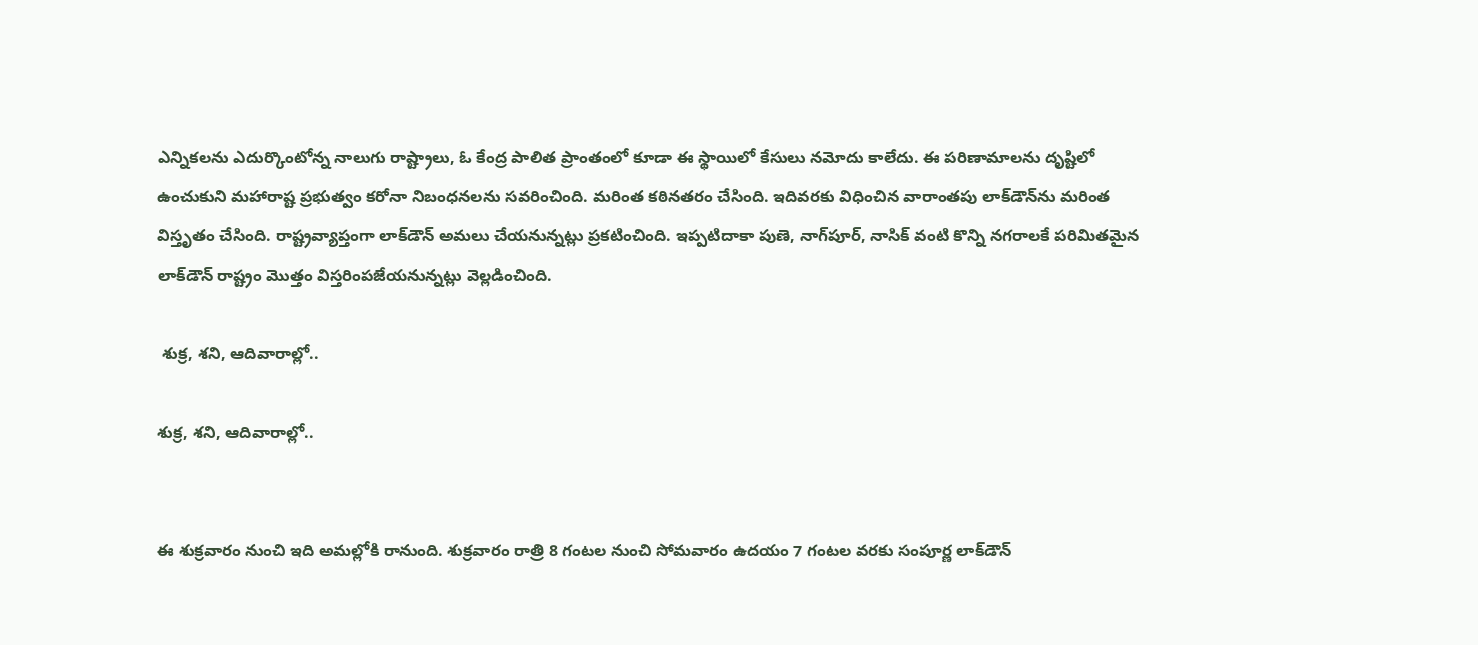ఎన్నికలను ఎదుర్కొంటోన్న నాలుగు రాష్ట్రాలు, ఓ కేంద్ర పాలిత ప్రాంతంలో కూడా ఈ స్థాయిలో కేసులు నమోదు కాలేదు. ఈ పరిణామాలను దృష్టిలో ఉంచుకుని మహారాష్ట ప్రభుత్వం కరోనా నిబంధనలను సవరించింది. మరింత కఠినతరం చేసింది. ఇదివరకు విధించిన వారాంతపు లాక్‌డౌన్‌ను మరింత విస్తృతం చేసింది. రాష్ట్రవ్యాప్తంగా లాక్‌డౌన్ అమలు చేయనున్నట్లు ప్రకటించింది. ఇప్పటిదాకా పుణె, నాగ్‌పూర్, నాసిక్ వంటి కొన్ని నగరాలకే పరిమితమైన లాక్‌డౌన్‌ రాష్ట్రం మొత్తం విస్తరింపజేయనున్నట్లు వెల్లడించింది.

 శుక్ర, శని, ఆదివారాల్లో..

శుక్ర, శని, ఆదివారాల్లో..


ఈ శుక్రవారం నుంచి ఇది అమల్లోకి రానుంది. శుక్రవారం రాత్రి 8 గంటల నుంచి సోమవారం ఉదయం 7 గంటల వరకు సంపూర్ణ లాక్‌డౌన్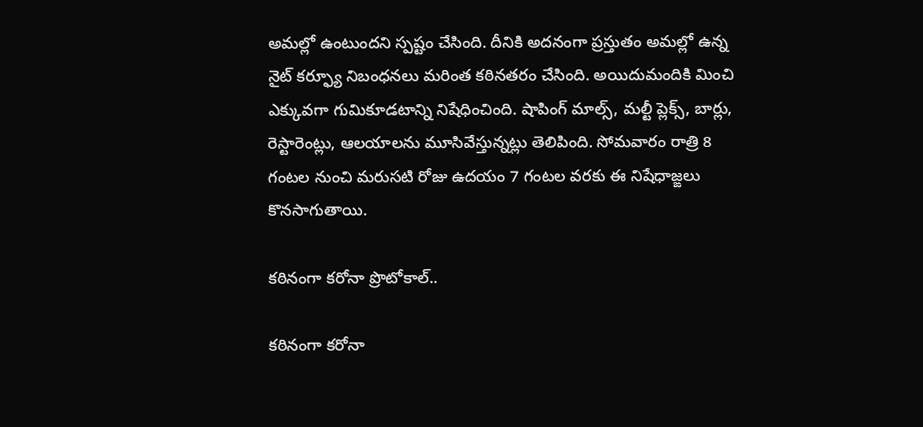అమల్లో ఉంటుందని స్పష్టం చేసింది. దీనికి అదనంగా ప్రస్తుతం అమల్లో ఉన్న నైట్ కర్ఫ్యూ నిబంధనలు మరింత కఠినతరం చేసింది. అయిదుమందికి మించి ఎక్కువగా గుమికూడటాన్ని నిషేధించింది. షాపింగ్ మాల్స్, మల్టీ ప్లెక్స్, బార్లు, రెస్టారెంట్లు, ఆలయాలను మూసివేస్తున్నట్లు తెలిపింది. సోమవారం రాత్రి 8 గంటల నుంచి మరుసటి రోజు ఉదయం 7 గంటల వరకు ఈ నిషేధాజ్ఙలు కొనసాగుతాయి.

కఠినంగా కరోనా ప్రొటోకాల్..

కఠినంగా కరోనా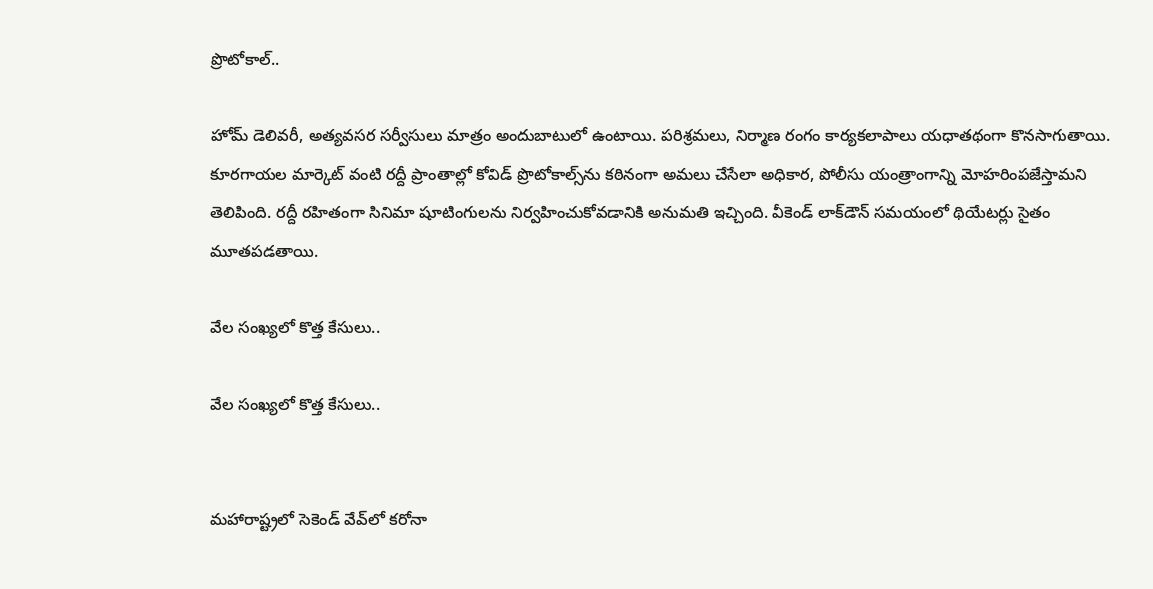ప్రొటోకాల్..

హోమ్ డెలివరీ, అత్యవసర సర్వీసులు మాత్రం అందుబాటులో ఉంటాయి. పరిశ్రమలు, నిర్మాణ రంగం కార్యకలాపాలు యధాతథంగా కొనసాగుతాయి. కూరగాయల మార్కెట్ వంటి రద్దీ ప్రాంతాల్లో కోవిడ్ ప్రొటోకాల్స్‌ను కఠినంగా అమలు చేసేలా అధికార, పోలీసు యంత్రాంగాన్ని మోహరింపజేస్తామని తెలిపింది. రద్దీ రహితంగా సినిమా షూటింగులను నిర్వహించుకోవడానికి అనుమతి ఇచ్చింది. వీకెండ్ లాక్‌డౌన్ సమయంలో థియేటర్లు సైతం మూతపడతాయి.

వేల సంఖ్యలో కొత్త కేసులు..

వేల సంఖ్యలో కొత్త కేసులు..


మహారాష్ట్రలో సెకెండ్ వేవ్‌లో కరోనా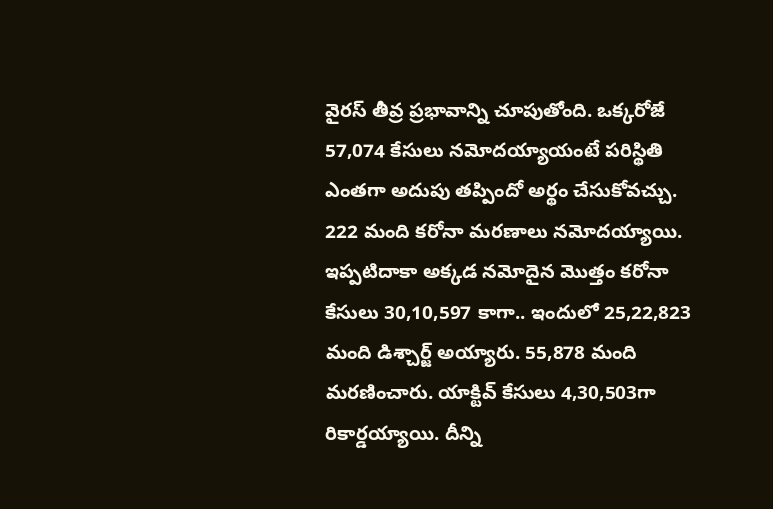వైరస్ తీవ్ర ప్రభావాన్ని చూపుతోంది. ఒక్కరోజే 57,074 కేసులు నమోదయ్యాయంటే పరిస్థితి ఎంతగా అదుపు తప్పిందో అర్థం చేసుకోవచ్చు. 222 మంది కరోనా మరణాలు నమోదయ్యాయి. ఇప్పటిదాకా అక్కడ నమోదైన మొత్తం కరోనా కేసులు 30,10,597 కాగా.. ఇందులో 25,22,823 మంది డిశ్చార్జ్ అయ్యారు. 55,878 మంది మరణించారు. యాక్టివ్ కేసులు 4,30,503గా రికార్డయ్యాయి. దీన్ని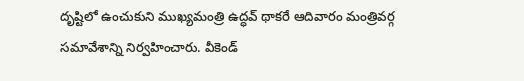దృష్టిలో ఉంచుకుని ముఖ్యమంత్రి ఉద్ధవ్ థాకరే ఆదివారం మంత్రివర్గ సమావేశాన్ని నిర్వహించారు. వీకెండ్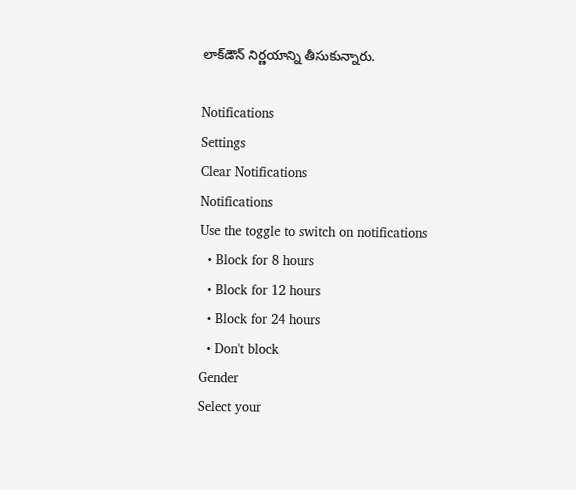లాక్‌డౌన్ నిర్ణయాన్ని తీసుకున్నారు.

Notifications
Settings
Clear Notifications
Notifications
Use the toggle to switch on notifications
  • Block for 8 hours
  • Block for 12 hours
  • Block for 24 hours
  • Don't block
Gender
Select your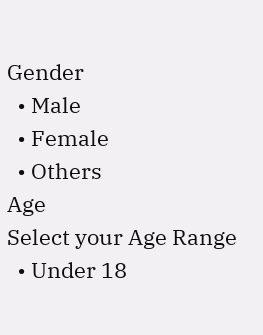Gender
  • Male
  • Female
  • Others
Age
Select your Age Range
  • Under 18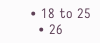• 18 to 25
  • 26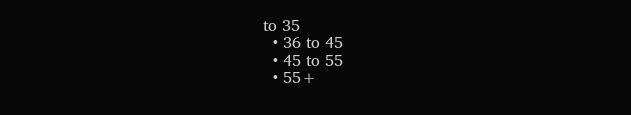to 35
  • 36 to 45
  • 45 to 55
  • 55+